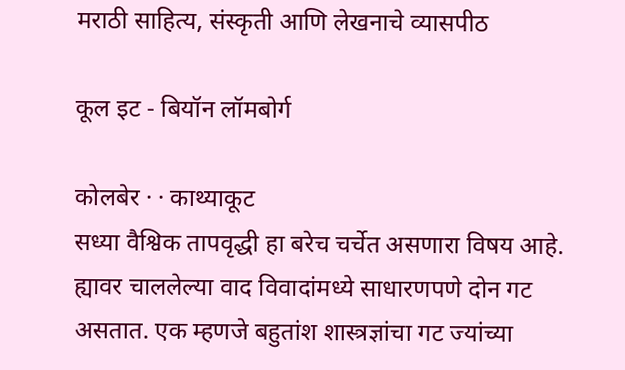मराठी साहित्य, संस्कृती आणि लेखनाचे व्यासपीठ

कूल इट - बियॉन लॉमबोर्ग

कोलबेर · · काथ्याकूट
सध्या वैश्विक तापवृद्धी हा बरेच चर्चेत असणारा विषय आहे. ह्यावर चाललेल्या वाद विवादांमध्ये साधारणपणे दोन गट असतात. एक म्हणजे बहुतांश शास्त्रज्ञांचा गट ज्यांच्या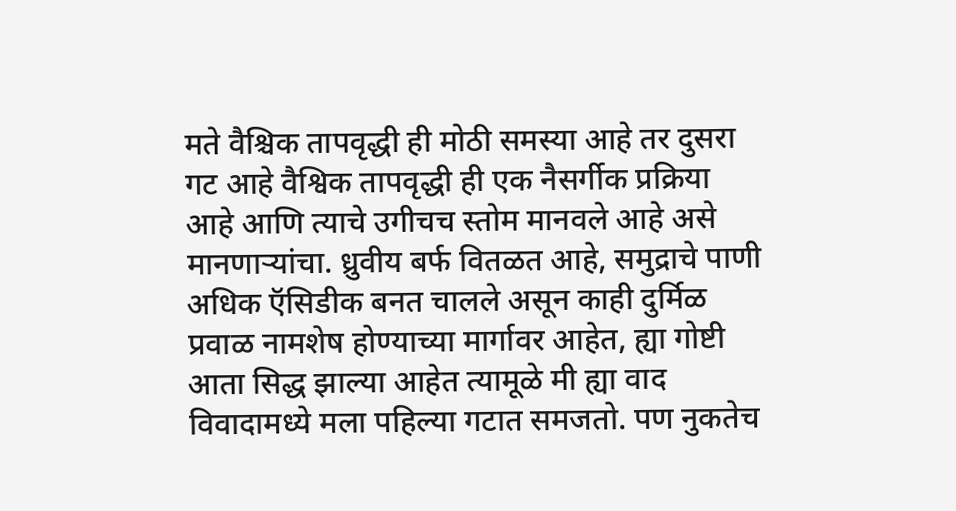मते वैश्चिक तापवृद्धी ही मोठी समस्या आहे तर दुसरा गट आहे वैश्विक तापवृद्धी ही एक नैसर्गीक प्रक्रिया आहे आणि त्याचे उगीचच स्तोम मानवले आहे असे मानणार्‍यांचा. ध्रुवीय बर्फ वितळत आहे, समुद्राचे पाणी अधिक ऍसिडीक बनत चालले असून काही दुर्मिळ प्रवाळ नामशेष होण्याच्या मार्गावर आहेत, ह्या गोष्टी आता सिद्ध झाल्या आहेत त्यामूळे मी ह्या वाद विवादामध्ये मला पहिल्या गटात समजतो. पण नुकतेच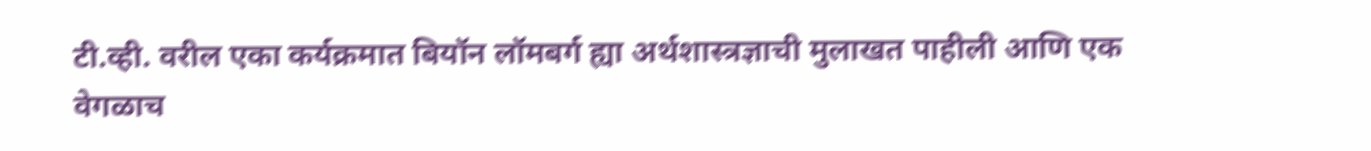टी.व्ही. वरील एका कर्यक्रमात बियॉन लॉमबर्ग ह्या अर्थशास्त्रज्ञाची मुलाखत पाहीली आणि एक वेगळाच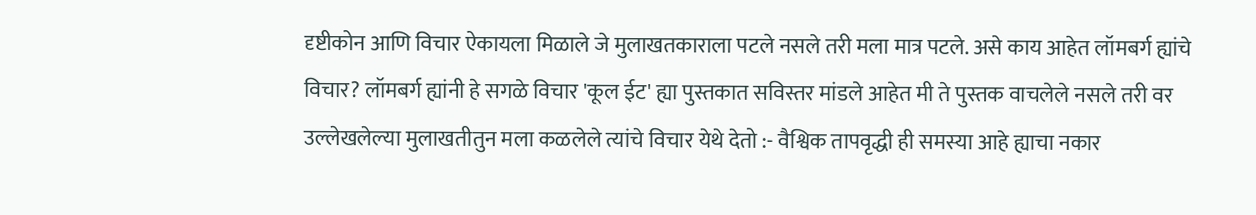दृष्टीकोन आणि विचार ऐकायला मिळाले जे मुलाखतकाराला पटले नसले तरी मला मात्र पटले. असे काय आहेत लॉमबर्ग ह्यांचे विचार? लॉमबर्ग ह्यांनी हे सगळे विचार 'कूल ईट' ह्या पुस्तकात सविस्तर मांडले आहेत मी ते पुस्तक वाचलेले नसले तरी वर उल्लेखलेल्या मुलाखतीतुन मला कळलेले त्यांचे विचार येथे देतो :- वैश्विक तापवृद्धी ही समस्या आहे ह्याचा नकार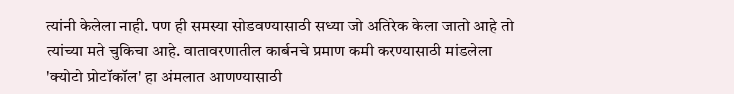त्यांनी केलेला नाही. पण ही समस्या सोडवण्यासाठी सध्या जो अतिरेक केला जातो आहे तो त्यांच्या मते चुकिचा आहे. वातावरणातील कार्बनचे प्रमाण कमी करण्यासाठी मांडलेला 'क्योटो प्रोटॉकॉल' हा अंमलात आणण्यासाठी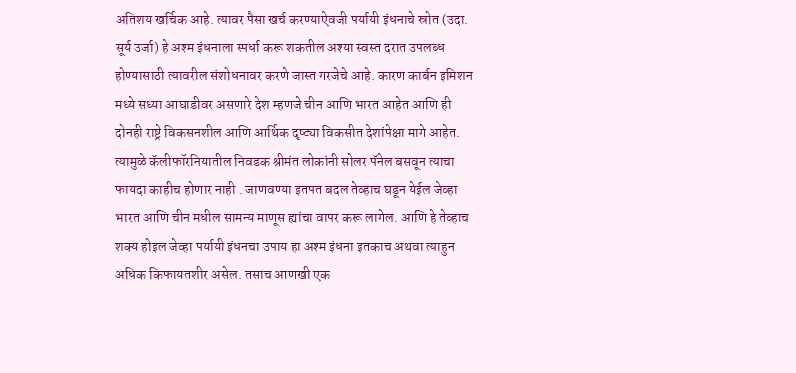अतिशय खर्चिक आहे. त्यावर पैसा खर्च करण्याऐवजी पर्यायी इंधनाचे स्रोत (उदा. सूर्य उर्जा) हे अश्म इंधनाला स्पर्धा करू शकतील अश्या स्वस्त दरात उपलब्ध होण्यासाठी त्यावरील संशोधनावर करणे जास्त गरजेचे आहे. कारण कार्बन इमिशन मध्ये सध्या आघाडीवर असणारे देश म्हणजे चीन आणि भारत आहेत आणि ही दोनही राष्ट्रे विकसनशील आणि आर्थिक दृष्ट्या विकसीत देशांपेक्षा मागे आहेत. त्यामुळे कॅलीफॉरनियातील निवडक श्रीमंत लोकांनी सोलर पॅनेल बसवून त्याचा फायदा काहीच होणार नाही . जाणवण्या इतपत बदल तेव्हाच घडून येईल जेव्हा भारत आणि चीन मधील सामन्य माणूस ह्यांचा वापर करू लागेल. आणि हे तेव्हाच शक्य होइल जेव्हा पर्यायी इंधनचा उपाय हा अश्म इंधना इतकाच अथवा त्याहुन अधिक किफायतशीर असेल. तसाच आणखी एक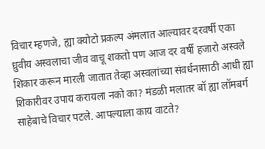विचार म्हणजे, ह्या क्योटो प्रकल्प अंमलात आल्यावर दरवर्षी एका ध्रुवीय अस्वलाचा जीव वाचू शकतो पण आज दर वर्षी हजारो अस्वले शिकार करून मारली जातात तेव्हा अस्वलांच्या संवर्धनासाठी आधी ह्या शिकारीवर उपाय करायला नको का? मंडळी मलातर बॉ ह्या लॉमबर्ग साहेबाचे विचार पटले. आपल्याला काय वाटते?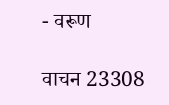- वरूण

वाचन 23308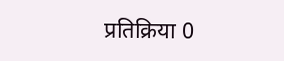प्रतिक्रिया 0